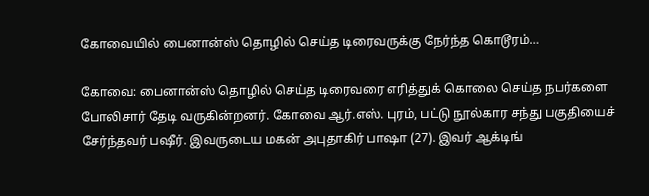கோவையில் பைனான்ஸ் தொழில் செய்த டிரைவருக்கு நேர்ந்த கொடூரம்…

கோவை: பைனான்ஸ் தொழில் செய்த டிரைவரை எரித்துக் கொலை செய்த நபர்களை போலிசார் தேடி வருகின்றனர். கோவை ஆர்.எஸ். புரம், பட்டு நூல்கார சந்து பகுதியைச் சேர்ந்தவர் பஷீர். இவருடைய மகன் அபுதாகிர் பாஷா (27). இவர் ஆக்டிங்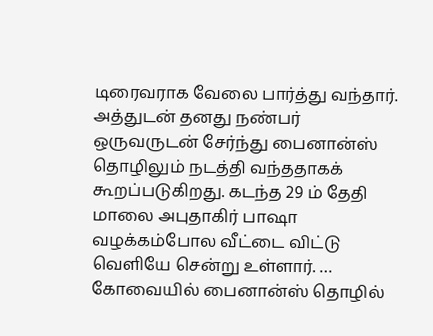டிரைவராக வேலை பார்த்து வந்தார். அத்துடன் தனது நண்பர் ஒருவருடன் சேர்ந்து பைனான்ஸ் தொழிலும் நடத்தி வந்ததாகக் கூறப்படுகிறது. கடந்த 29 ம் தேதி மாலை அபுதாகிர் பாஷா வழக்கம்போல வீட்டை விட்டு வெளியே சென்று உள்ளார். … கோவையில் பைனான்ஸ் தொழில்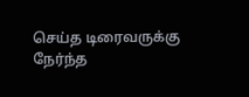செய்த டிரைவருக்கு நேர்ந்த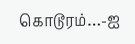கொடூரம்…-ஐ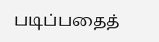படிப்பதைத்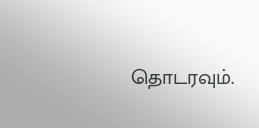தொடரவும்.